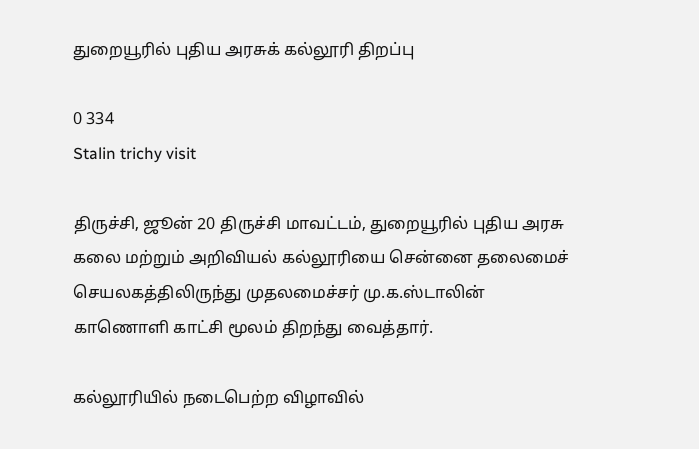துறையூரில் புதிய அரசுக் கல்லூரி திறப்பு

0 334
Stalin trichy visit

திருச்சி, ஜூன் 20 திருச்சி மாவட்டம், துறையூரில் புதிய அரசு கலை மற்றும் அறிவியல் கல்லூரியை சென்னை தலைமைச் செயலகத்திலிருந்து முதலமைச்சர் மு.க.ஸ்டாலின் காணொளி காட்சி மூலம் திறந்து வைத்தார்.

கல்லூரியில் நடைபெற்ற விழாவில்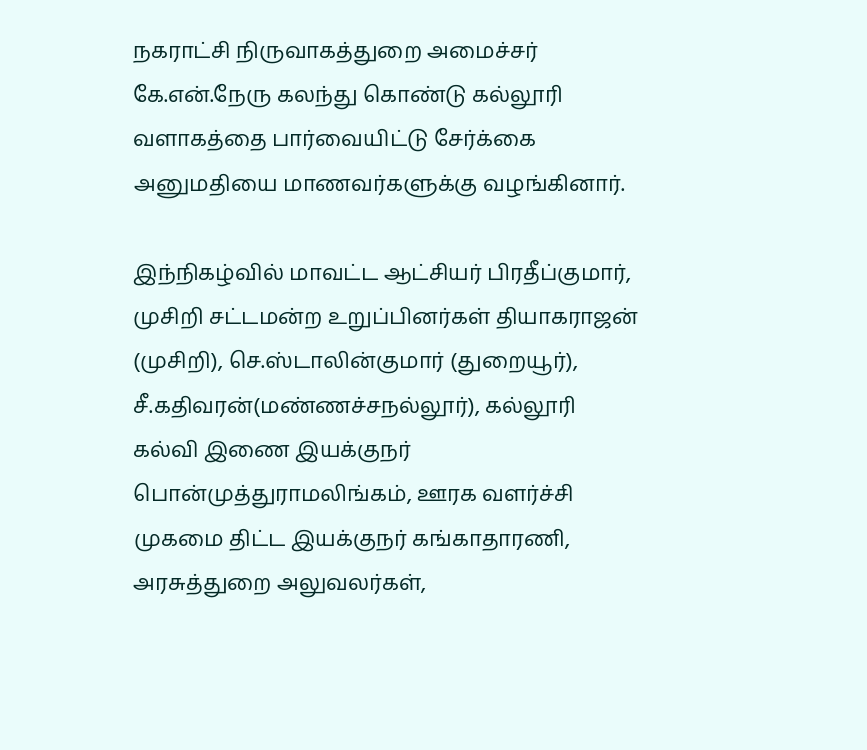நகராட்சி நிருவாகத்துறை அமைச்சர் கே.என்.நேரு கலந்து கொண்டு கல்லூரி வளாகத்தை பார்வையிட்டு சேர்க்கை அனுமதியை மாணவர்களுக்கு வழங்கினார்.

இந்நிகழ்வில் மாவட்ட ஆட்சியர் பிரதீப்குமார், முசிறி சட்டமன்ற உறுப்பினர்கள் தியாகராஜன் (முசிறி), செ.ஸ்டாலின்குமார் (துறையூர்), சீ.கதிவரன்(மண்ணச்சநல்லூர்), கல்லூரி கல்வி இணை இயக்குநர் பொன்முத்துராமலிங்கம், ஊரக வளர்ச்சி முகமை திட்ட இயக்குநர் கங்காதாரணி, அரசுத்துறை அலுவலர்கள்,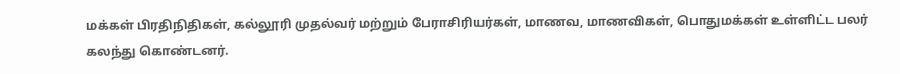மக்கள் பிரதிநிதிகள், கல்லூரி முதல்வர் மற்றும் பேராசிரியர்கள், மாணவ, மாணவிகள், பொதுமக்கள் உள்ளிட்ட பலர் கலந்து கொண்டனர்.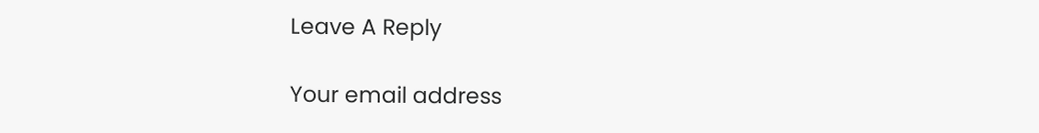Leave A Reply

Your email address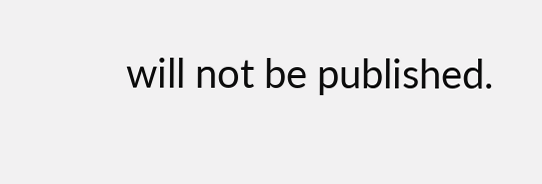will not be published.